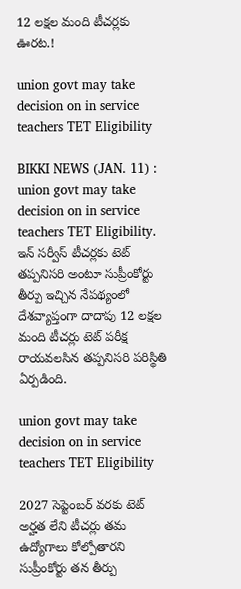12 లక్షల మంది టీచర్లకు ఊరట.!

union govt may take decision on in service teachers TET Eligibility

BIKKI NEWS (JAN. 11) : union govt may take decision on in service teachers TET Eligibility. ఇన్ సర్వీస్ టీచర్లకు టెట్ తప్పనిసరి అంటూ సుప్రీంకోర్టు తీర్పు ఇచ్చిన నేపథ్యంలో దేశవ్యాప్తంగా దాదాపు 12 లక్షల మంది టీచర్లు టెట్ పరీక్ష రాయవలసిన తప్పనిసరి పరిస్థితి ఏర్పడింది.

union govt may take decision on in service teachers TET Eligibility

2027 సెప్టెంబర్ వరకు టెట్ అర్హత లేని టీచర్లు తమ ఉద్యోగాలు కోల్పోతారని సుప్రీంకోర్టు తన తీర్పు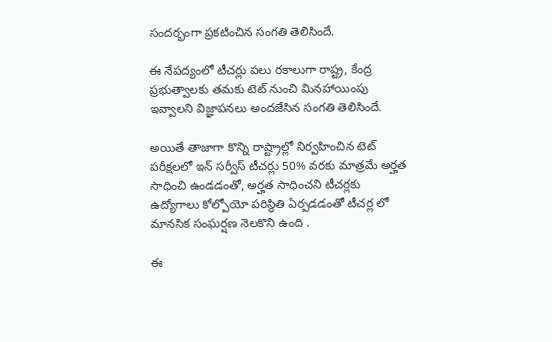సందర్భంగా ప్రకటించిన సంగతి తెలిసిందే.

ఈ నేపద్యంలో టీచర్లు పలు రకాలుగా రాష్ట్ర, కేంద్ర ప్రభుత్వాలకు తమకు టెట్ నుంచి మినహాయింపు ఇవ్వాలని విజ్ఞాపనలు అందజేసిన సంగతి తెలిసిందే.

అయితే తాజాగా కొన్ని రాష్ట్రాల్లో నిర్వహించిన టెట్ పరీక్షలలో ఇన్ సర్వీస్ టీచర్లు 50% వరకు మాత్రమే అర్హత సాధించి ఉండడంతో, అర్హత సాధించని టీచర్లకు ఉద్యోగాలు కోల్పోయో పరిస్థితి ఏర్పడడంతో టీచర్ల లో మానసిక సంఘర్షణ నెలకొని ఉంది .

ఈ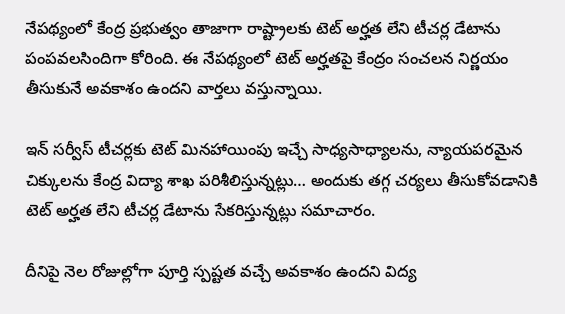నేపథ్యంలో కేంద్ర ప్రభుత్వం తాజాగా రాష్ట్రాలకు టెట్ అర్హత లేని టీచర్ల డేటాను పంపవలసిందిగా కోరింది. ఈ నేపథ్యంలో టెట్ అర్హతపై కేంద్రం సంచలన నిర్ణయం తీసుకునే అవకాశం ఉందని వార్తలు వస్తున్నాయి.

ఇన్ సర్వీస్ టీచర్లకు టెట్ మినహాయింపు ఇచ్చే సాధ్యసాధ్యాలను, న్యాయపరమైన చిక్కులను కేంద్ర విద్యా శాఖ పరిశీలిస్తున్నట్లు… అందుకు తగ్గ చర్యలు తీసుకోవడానికి టెట్ అర్హత లేని టీచర్ల డేటాను సేకరిస్తున్నట్లు సమాచారం.

దీనిపై నెల రోజుల్లోగా పూర్తి స్పష్టత వచ్చే అవకాశం ఉందని విద్య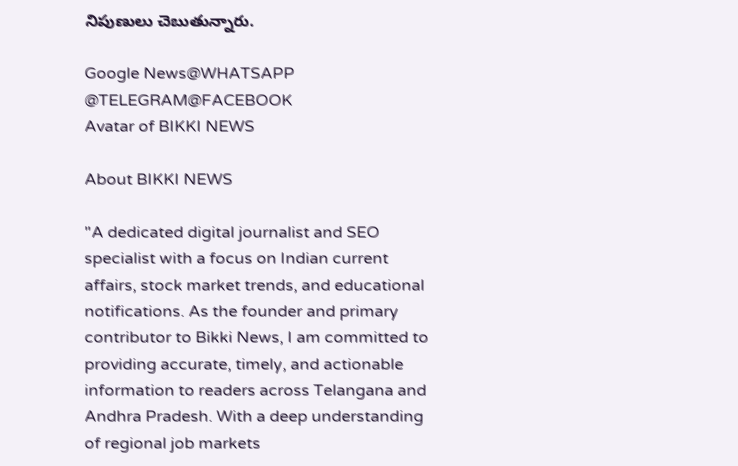నిపుణులు చెబుతున్నారు.

Google News@WHATSAPP
@TELEGRAM@FACEBOOK
Avatar of BIKKI NEWS

About BIKKI NEWS

"A dedicated digital journalist and SEO specialist with a focus on Indian current affairs, stock market trends, and educational notifications. As the founder and primary contributor to Bikki News, I am committed to providing accurate, timely, and actionable information to readers across Telangana and Andhra Pradesh. With a deep understanding of regional job markets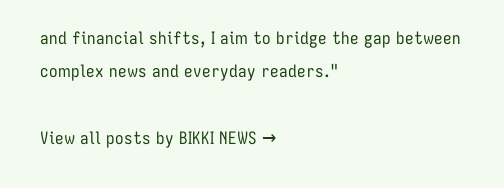and financial shifts, I aim to bridge the gap between complex news and everyday readers."

View all posts by BIKKI NEWS →